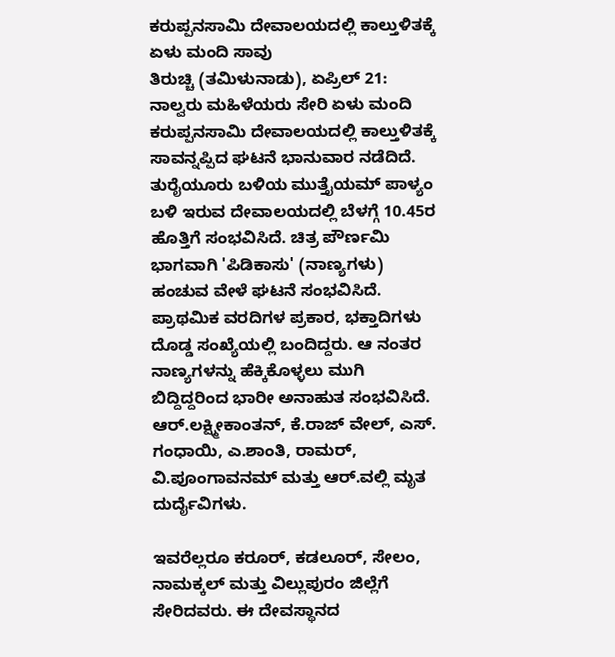ಕರುಪ್ಪನಸಾಮಿ ದೇವಾಲಯದಲ್ಲಿ ಕಾಲ್ತುಳಿತಕ್ಕೆ ಏಳು ಮಂದಿ ಸಾವು
ತಿರುಚ್ಚಿ (ತಮಿಳುನಾಡು), ಏಪ್ರಿಲ್ 21: ನಾಲ್ವರು ಮಹಿಳೆಯರು ಸೇರಿ ಏಳು ಮಂದಿ ಕರುಪ್ಪನಸಾಮಿ ದೇವಾಲಯದಲ್ಲಿ ಕಾಲ್ತುಳಿತಕ್ಕೆ ಸಾವನ್ನಪ್ಪಿದ ಘಟನೆ ಭಾನುವಾರ ನಡೆದಿದೆ. ತುರೈಯೂರು ಬಳಿಯ ಮುತ್ತೈಯಮ್ ಪಾಳ್ಯಂ ಬಳಿ ಇರುವ ದೇವಾಲಯದಲ್ಲಿ ಬೆಳಗ್ಗೆ 10.45ರ ಹೊತ್ತಿಗೆ ಸಂಭವಿಸಿದೆ. ಚಿತ್ರ ಪೌರ್ಣಮಿ ಭಾಗವಾಗಿ 'ಪಿಡಿಕಾಸು' (ನಾಣ್ಯಗಳು) ಹಂಚುವ ವೇಳೆ ಘಟನೆ ಸಂಭವಿಸಿದೆ.
ಪ್ರಾಥಮಿಕ ವರದಿಗಳ ಪ್ರಕಾರ, ಭಕ್ತಾದಿಗಳು ದೊಡ್ಡ ಸಂಖ್ಯೆಯಲ್ಲಿ ಬಂದಿದ್ದರು. ಆ ನಂತರ ನಾಣ್ಯಗಳನ್ನು ಹೆಕ್ಕಿಕೊಳ್ಳಲು ಮುಗಿ ಬಿದ್ದಿದ್ದರಿಂದ ಭಾರೀ ಅನಾಹುತ ಸಂಭವಿಸಿದೆ. ಆರ್.ಲಕ್ಷ್ಮೀಕಾಂತನ್, ಕೆ.ರಾಜ್ ವೇಲ್, ಎಸ್. ಗಂಧಾಯಿ, ಎ.ಶಾಂತಿ, ರಾಮರ್, ವಿ.ಪೂಂಗಾವನಮ್ ಮತ್ತು ಆರ್.ವಲ್ಲಿ ಮೃತ ದುರ್ದೈವಿಗಳು.

ಇವರೆಲ್ಲರೂ ಕರೂರ್, ಕಡಲೂರ್, ಸೇಲಂ, ನಾಮಕ್ಕಲ್ ಮತ್ತು ವಿಲ್ಲುಪುರಂ ಜಿಲ್ಲೆಗೆ ಸೇರಿದವರು. ಈ ದೇವಸ್ಥಾನದ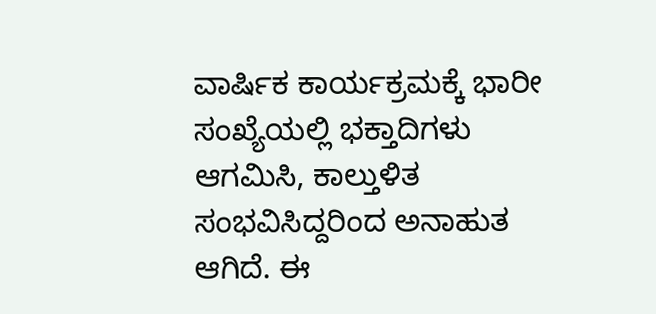ವಾರ್ಷಿಕ ಕಾರ್ಯಕ್ರಮಕ್ಕೆ ಭಾರೀ ಸಂಖ್ಯೆಯಲ್ಲಿ ಭಕ್ತಾದಿಗಳು ಆಗಮಿಸಿ, ಕಾಲ್ತುಳಿತ ಸಂಭವಿಸಿದ್ದರಿಂದ ಅನಾಹುತ ಆಗಿದೆ. ಈ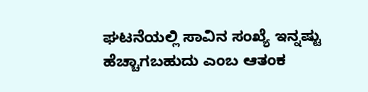ಘಟನೆಯಲ್ಲಿ ಸಾವಿನ ಸಂಖ್ಯೆ ಇನ್ನಷ್ಟು ಹೆಚ್ಚಾಗಬಹುದು ಎಂಬ ಆತಂಕ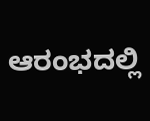ಆರಂಭದಲ್ಲಿ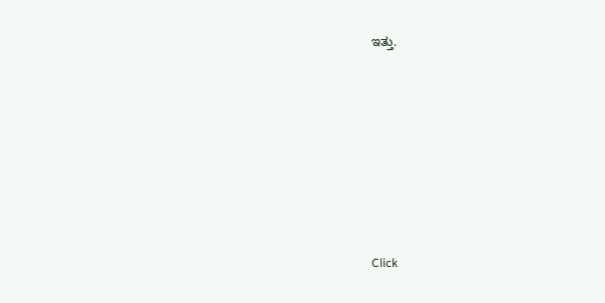ಇತ್ತು.












Click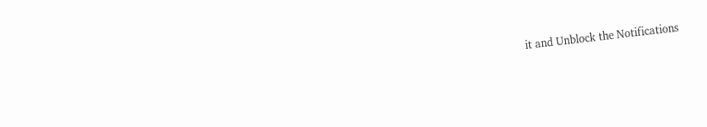it and Unblock the Notifications